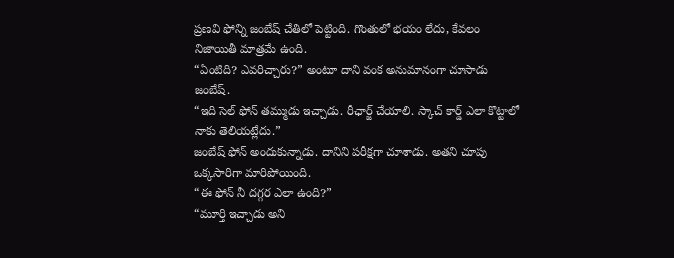ప్రణవి ఫోన్ని జంబేష్ చేతిలో పెట్టింది. గొంతులో భయం లేదు, కేవలం నిజాయితీ మాత్రమే ఉంది.
“ఏంటిది? ఎవరిచ్చారు?” అంటూ దాని వంక అనుమానంగా చూసాడు జంబేష్.
“ఇది సెల్ ఫోన్ తమ్ముడు ఇచ్చాడు. రీఛార్జ్ చేయాలి. స్కాచ్ కార్డ్ ఎలా కొట్టాలో నాకు తెలియట్లేదు.”
జంబేష్ ఫోన్ అందుకున్నాడు. దానిని పరీక్షగా చూశాడు. అతని చూపు ఒక్కసారిగా మారిపోయింది.
“ఈ ఫోన్ నీ దగ్గర ఎలా ఉంది?”
“మూర్తి ఇచ్చాడు అని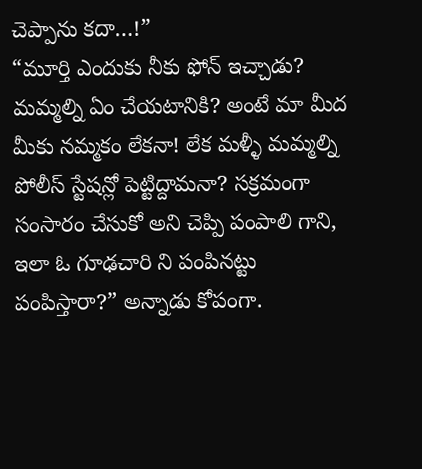చెప్పాను కదా…!”
“మూర్తి ఎందుకు నీకు ఫోన్ ఇచ్చాడు? మమ్మల్ని ఏం చేయటానికి? అంటే మా మీద మీకు నమ్మకం లేకనా! లేక మళ్ళీ మమ్మల్ని పోలీస్ స్టేషన్లో పెట్టిద్దామనా? సక్రమంగా సంసారం చేసుకో అని చెప్పి పంపాలి గాని, ఇలా ఓ గూఢచారి ని పంపినట్టు పంపిస్తారా?” అన్నాడు కోపంగా.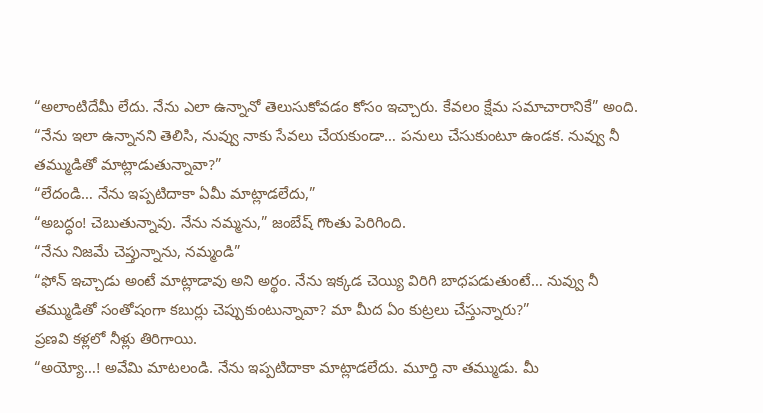“అలాంటిదేమీ లేదు. నేను ఎలా ఉన్నానో తెలుసుకోవడం కోసం ఇచ్చారు. కేవలం క్షేమ సమాచారానికే” అంది.
“నేను ఇలా ఉన్నానని తెలిసి, నువ్వు నాకు సేవలు చేయకుండా… పనులు చేసుకుంటూ ఉండక. నువ్వు నీ తమ్ముడితో మాట్లాడుతున్నావా?”
“లేదండి… నేను ఇప్పటిదాకా ఏమీ మాట్లాడలేదు,”
“అబద్ధం! చెబుతున్నావు. నేను నమ్మను,” జంబేష్ గొంతు పెరిగింది.
“నేను నిజమే చెప్తున్నాను, నమ్మండి”
“ఫోన్ ఇచ్చాడు అంటే మాట్లాడావు అని అర్థం. నేను ఇక్కడ చెయ్యి విరిగి బాధపడుతుంటే… నువ్వు నీ తమ్ముడితో సంతోషంగా కబుర్లు చెప్పుకుంటున్నావా? మా మీద ఏం కుట్రలు చేస్తున్నారు?”
ప్రణవి కళ్లలో నీళ్లు తిరిగాయి.
“అయ్యో…! అవేమి మాటలండి. నేను ఇప్పటిదాకా మాట్లాడలేదు. మూర్తి నా తమ్ముడు. మీ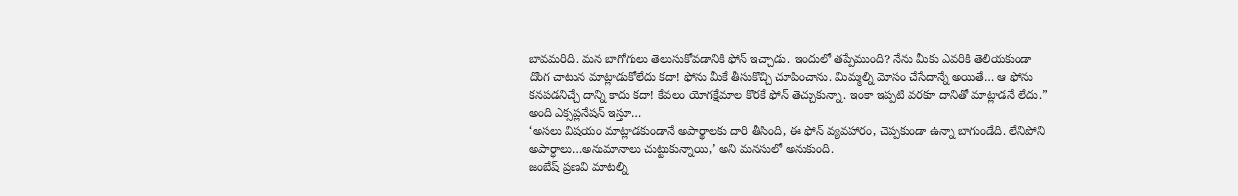బావమరిది. మన బాగోగులు తెలుసుకోవడానికి ఫోన్ ఇచ్చాడు. ఇందులో తప్పేముంది? నేను మీకు ఎవరికి తెలియకుండా దొంగ చాటున మాట్లాడుకోలేదు కదా! ఫోను మీకే తీసుకొచ్చి చూపించాను. మిమ్మల్ని మోసం చేసేదాన్నే అయితే… ఆ ఫోను కనపడనిచ్చే దాన్ని కాదు కదా! కేవలం యోగక్షేమాల కొరకే ఫోన్ తెచ్చుకున్నా. ఇంకా ఇప్పటి వరకూ దానితో మాట్లాడనే లేదు.” అంది ఎక్సప్లనేషన్ ఇస్తూ…
‘అసలు విషయం మాట్లాడకుండానే అపార్థాలకు దారి తీసింది, ఈ ఫోన్ వ్యవహారం, చెప్పకుండా ఉన్నా బాగుండేది. లేనిపోని అపార్ధాలు…అనుమానాలు చుట్టుకున్నాయి,’ అని మనసులో అనుకుంది.
జంబేష్ ప్రణవి మాటల్ని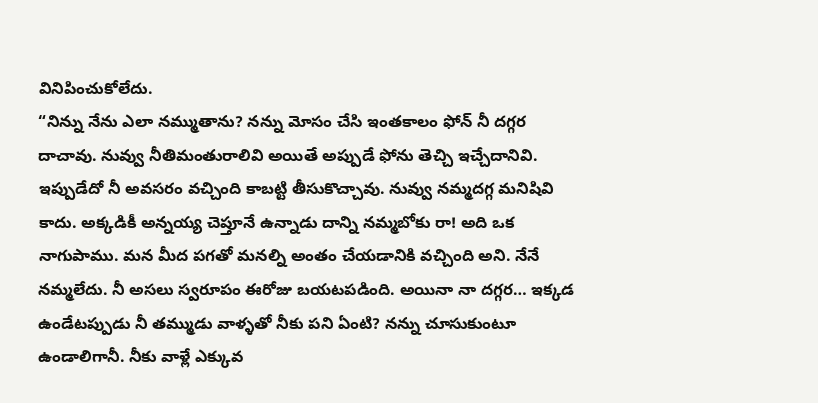వినిపించుకోలేదు.
“నిన్ను నేను ఎలా నమ్ముతాను? నన్ను మోసం చేసి ఇంతకాలం ఫోన్ నీ దగ్గర దాచావు. నువ్వు నీతిమంతురాలివి అయితే అప్పుడే ఫోను తెచ్చి ఇచ్చేదానివి. ఇప్పుడేదో నీ అవసరం వచ్చింది కాబట్టి తీసుకొచ్చావు. నువ్వు నమ్మదగ్గ మనిషివి కాదు. అక్కడికీ అన్నయ్య చెప్తూనే ఉన్నాడు దాన్ని నమ్మబోకు రా! అది ఒక నాగుపాము. మన మీద పగతో మనల్ని అంతం చేయడానికి వచ్చింది అని. నేనే నమ్మలేదు. నీ అసలు స్వరూపం ఈరోజు బయటపడింది. అయినా నా దగ్గర… ఇక్కడ ఉండేటప్పుడు నీ తమ్ముడు వాళ్ళతో నీకు పని ఏంటి? నన్ను చూసుకుంటూ ఉండాలిగానీ. నీకు వాళ్లే ఎక్కువ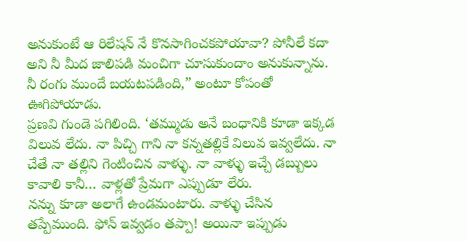అనుకుంటే ఆ రిలేషన్ నే కొనసాగించకపోయావా? పోనీలే కదా అని నీ మీద జాలిపడి మంచిగా చూసుకుందాం అనుకున్నాను. నీ రంగు ముందే బయటపడింది,” అంటూ కోపంతో ఊగిపోయాడు.
ప్రణవి గుండె పగిలింది. ‘తమ్ముడు అనే బంధానికి కూడా ఇక్కడ విలువ లేదు. నా పిచ్చి గాని నా కన్నతల్లికే విలువ ఇవ్వలేదు. నా చేతే నా తల్లిని గెంటించిన వాళ్ళు. నా వాళ్ళు ఇచ్చే డబ్బులు కావాలి కానీ… వాళ్లతో ప్రేమగా ఎప్పుడూ లేరు.
నన్ను కూడా అలాగే ఉండమంటారు. వాళ్ళు చేసిన తప్పేముంది. ఫోన్ ఇవ్వడం తప్పా! అయినా ఇప్పుడు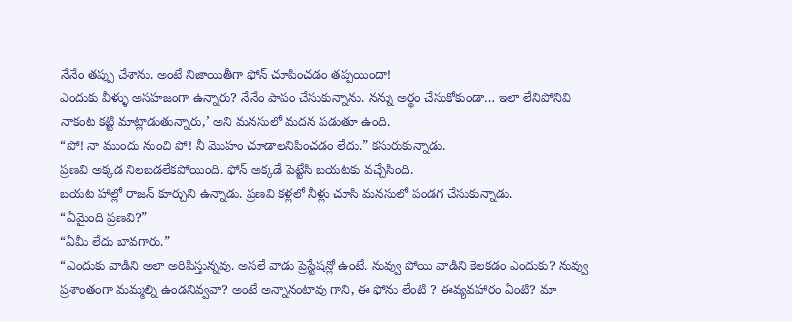నేనేం తప్పు చేశాను. అంటే నిజాయితీగా ఫోన్ చూపించడం తప్పయిందా!
ఎందుకు వీళ్ళు అసహజంగా ఉన్నారు? నేనేం పాపం చేసుకున్నాను. నన్ను అర్థం చేసుకోకుండా… ఇలా లేనిపోనివి నాకంట కట్టి మాట్లాడుతున్నారు,’ అని మనసులో మదన పడుతూ ఉంది.
“పో! నా ముందు నుంచి పో! నీ మొహం చూడాలనిపించడం లేదు.” కసురుకున్నాడు.
ప్రణవి అక్కడ నిలబడలేకపోయింది. ఫోన్ అక్కడే పెట్టేసి బయటకు వచ్చేసింది.
బయట హాల్లో రాజన్ కూర్చుని ఉన్నాడు. ప్రణవి కళ్లలో నీళ్లు చూసి మనసులో పండగ చేసుకున్నాడు.
“ఏమైంది ప్రణవి?”
“ఏమీ లేదు బావగారు.”
“ఎందుకు వాడిని అలా అరిపిస్తున్నవు. అసలే వాడు ప్రెస్టేషన్లో ఉంటే. నువ్వు పోయి వాడిని కెలకడం ఎందుకు? నువ్వు ప్రశాంతంగా మమ్మల్ని ఉండనివ్వవా? అంటే అన్నానంటావు గాని, ఈ ఫోను లేంటి ? ఈవ్యవహారం ఏంటి? మా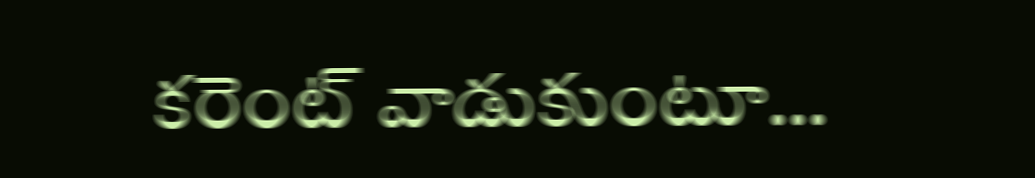కరెంట్ వాడుకుంటూ…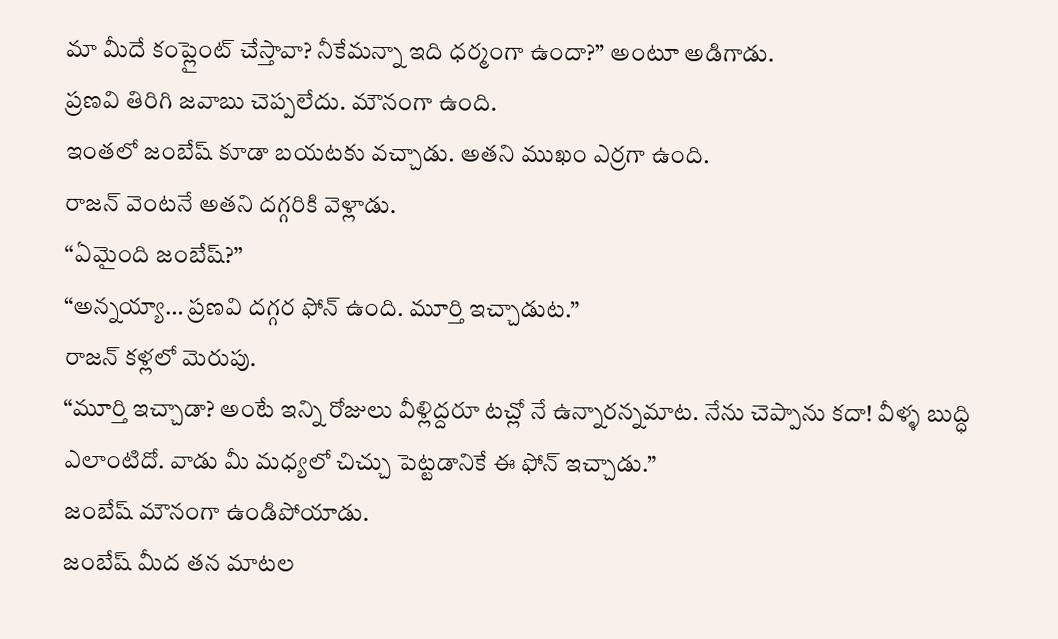మా మీదే కంప్లైంట్ చేస్తావా? నీకేమన్నా ఇది ధర్మంగా ఉందా?” అంటూ అడిగాడు.
ప్రణవి తిరిగి జవాబు చెప్పలేదు. మౌనంగా ఉంది.
ఇంతలో జంబేష్ కూడా బయటకు వచ్చాడు. అతని ముఖం ఎర్రగా ఉంది.
రాజన్ వెంటనే అతని దగ్గరికి వెళ్లాడు.
“ఏమైంది జంబేష్?”
“అన్నయ్యా… ప్రణవి దగ్గర ఫోన్ ఉంది. మూర్తి ఇచ్చాడుట.”
రాజన్ కళ్లలో మెరుపు.
“మూర్తి ఇచ్చాడా? అంటే ఇన్ని రోజులు వీళ్లిద్దరూ టచ్లో నే ఉన్నారన్నమాట. నేను చెప్పాను కదా! వీళ్ళ బుద్ధి ఎలాంటిదో. వాడు మీ మధ్యలో చిచ్చు పెట్టడానికే ఈ ఫోన్ ఇచ్చాడు.”
జంబేష్ మౌనంగా ఉండిపోయాడు.
జంబేష్ మీద తన మాటల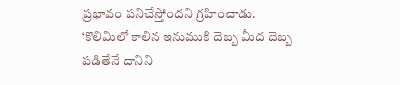ప్రభావం పనిచేస్తోందని గ్రహించాడు. ‘కొలిమిలో కాలిన ఇనుముకి దెబ్బ మీద దెబ్బ పడితేనే దానిని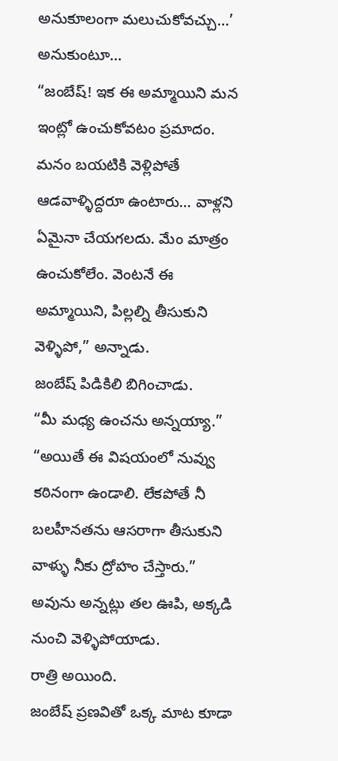అనుకూలంగా మలుచుకోవచ్చు…’ అనుకుంటూ…
“జంబేష్! ఇక ఈ అమ్మాయిని మన ఇంట్లో ఉంచుకోవటం ప్రమాదం. మనం బయటికి వెళ్లిపోతే ఆడవాళ్ళిద్దరూ ఉంటారు… వాళ్లని ఏమైనా చేయగలదు. మేం మాత్రం ఉంచుకోలేం. వెంటనే ఈ అమ్మాయిని, పిల్లల్ని తీసుకుని వెళ్ళిపో,” అన్నాడు.
జంబేష్ పిడికిలి బిగించాడు.
“మీ మధ్య ఉంచను అన్నయ్యా.”
“అయితే ఈ విషయంలో నువ్వు కఠినంగా ఉండాలి. లేకపోతే నీ బలహీనతను ఆసరాగా తీసుకుని వాళ్ళు నీకు ద్రోహం చేస్తారు.”
అవును అన్నట్లు తల ఊపి, అక్కడి నుంచి వెళ్ళిపోయాడు.
రాత్రి అయింది.
జంబేష్ ప్రణవితో ఒక్క మాట కూడా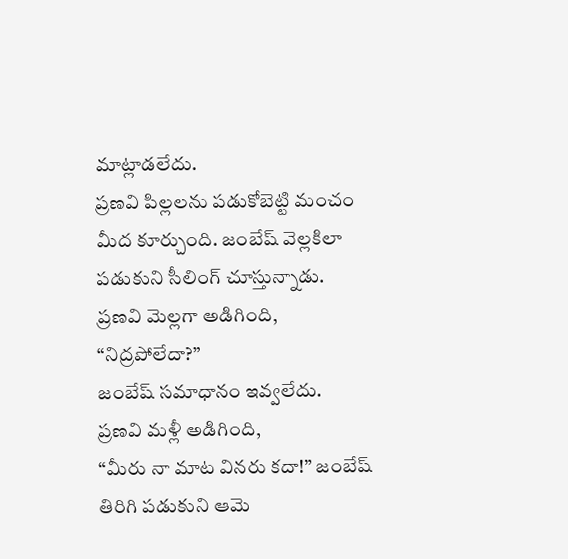మాట్లాడలేదు.
ప్రణవి పిల్లలను పడుకోబెట్టి మంచం మీద కూర్చుంది. జంబేష్ వెల్లకిలా పడుకుని సీలింగ్ చూస్తున్నాడు.
ప్రణవి మెల్లగా అడిగింది,
“నిద్రపోలేదా?”
జంబేష్ సమాధానం ఇవ్వలేదు.
ప్రణవి మళ్లీ అడిగింది,
“మీరు నా మాట వినరు కదా!” జంబేష్ తిరిగి పడుకుని ఆమె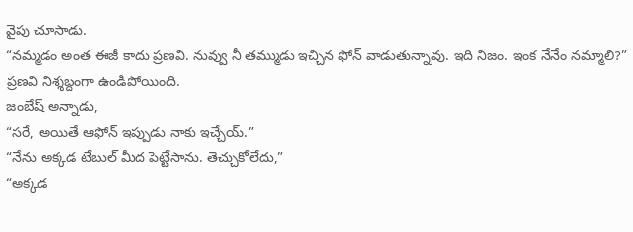వైపు చూసాడు.
“నమ్మడం అంత ఈజీ కాదు ప్రణవి. నువ్వు నీ తమ్ముడు ఇచ్చిన ఫోన్ వాడుతున్నావు. ఇది నిజం. ఇంక నేనేం నమ్మాలి?”
ప్రణవి నిశ్శబ్దంగా ఉండిపోయింది.
జంబేష్ అన్నాడు,
“సరే, అయితే ఆఫోన్ ఇప్పుడు నాకు ఇచ్చేయ్.”
“నేను అక్కడ టేబుల్ మీద పెట్టేసాను. తెచ్చుకోలేదు,”
“అక్కడ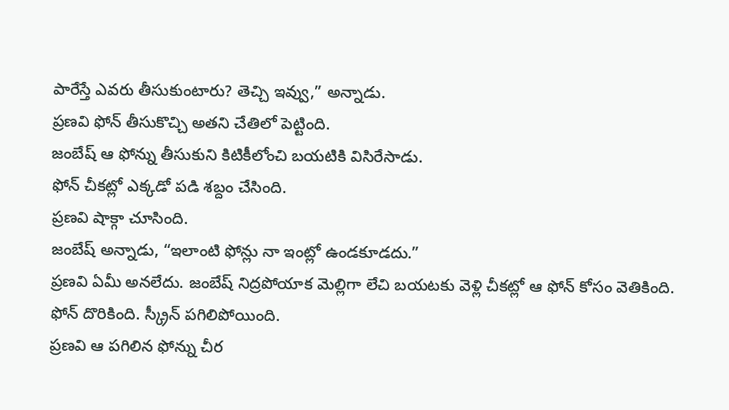పారేస్తే ఎవరు తీసుకుంటారు? తెచ్చి ఇవ్వు,” అన్నాడు.
ప్రణవి ఫోన్ తీసుకొచ్చి అతని చేతిలో పెట్టింది.
జంబేష్ ఆ ఫోన్ను తీసుకుని కిటికీలోంచి బయటికి విసిరేసాడు.
ఫోన్ చీకట్లో ఎక్కడో పడి శబ్దం చేసింది.
ప్రణవి షాక్గా చూసింది.
జంబేష్ అన్నాడు, “ఇలాంటి ఫోన్లు నా ఇంట్లో ఉండకూడదు.”
ప్రణవి ఏమీ అనలేదు. జంబేష్ నిద్రపోయాక మెల్లిగా లేచి బయటకు వెళ్లి చీకట్లో ఆ ఫోన్ కోసం వెతికింది.
ఫోన్ దొరికింది. స్క్రీన్ పగిలిపోయింది.
ప్రణవి ఆ పగిలిన ఫోన్ను చీర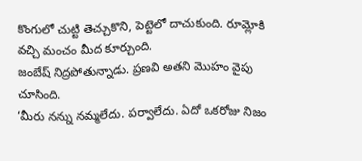కొంగులో చుట్టి తెచ్చుకొని, పెట్టెలో దాచుకుంది. రూమ్లోకి వచ్చి మంచం మీద కూర్చుంది.
జంబేష్ నిద్రపోతున్నాడు. ప్రణవి అతని మొహం వైపు చూసింది.
‘మీరు నన్ను నమ్మలేదు. పర్వాలేదు. ఏదో ఒకరోజు నిజం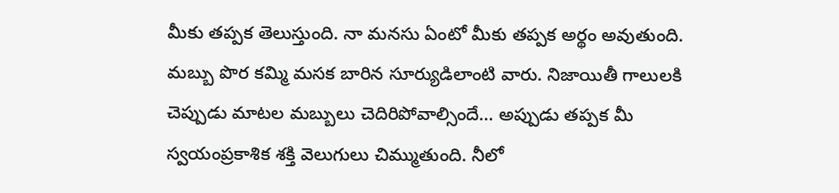మీకు తప్పక తెలుస్తుంది. నా మనసు ఏంటో మీకు తప్పక అర్థం అవుతుంది.
మబ్బు పొర కమ్మి మసక బారిన సూర్యుడిలాంటి వారు. నిజాయితీ గాలులకి చెప్పుడు మాటల మబ్బులు చెదిరిపోవాల్సిందే… అప్పుడు తప్పక మీ స్వయంప్రకాశిక శక్తి వెలుగులు చిమ్ముతుంది. నీలో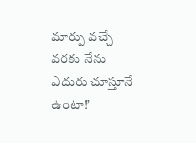మార్పు వచ్చే వరకు నేను ఎదురు చూస్తూనే ఉంటా!’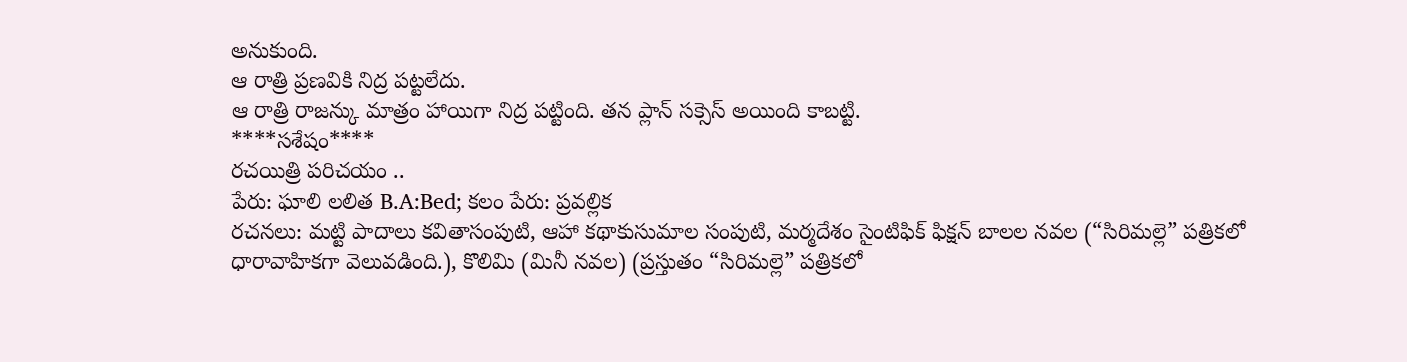అనుకుంది.
ఆ రాత్రి ప్రణవికి నిద్ర పట్టలేదు.
ఆ రాత్రి రాజన్కు మాత్రం హాయిగా నిద్ర పట్టింది. తన ప్లాన్ సక్సెస్ అయింది కాబట్టి.
****సశేషం****
రచయిత్రి పరిచయం ..
పేరు: ఘాలి లలిత B.A:Bed; కలం పేరు: ప్రవల్లిక
రచనలు: మట్టి పాదాలు కవితాసంపుటి, ఆహా కథాకుసుమాల సంపుటి, మర్మదేశం సైంటిఫిక్ ఫిక్షన్ బాలల నవల (“సిరిమల్లె” పత్రికలో ధారావాహికగా వెలువడింది.), కొలిమి (మినీ నవల) (ప్రస్తుతం “సిరిమల్లె” పత్రికలో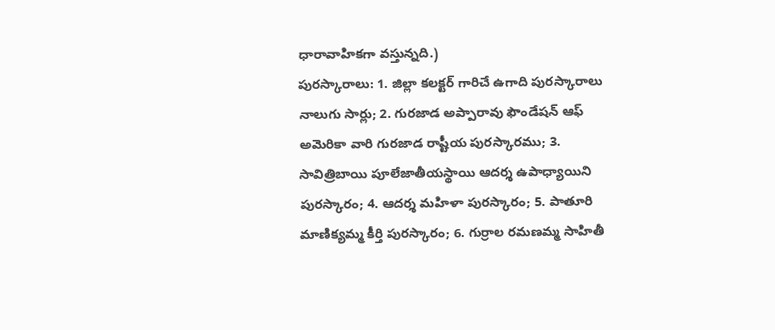ధారావాహికగా వస్తున్నది.)
పురస్కారాలు: 1. జిల్లా కలక్టర్ గారిచే ఉగాది పురస్కారాలు నాలుగు సార్లు; 2. గురజాడ అప్పారావు ఫౌండేషన్ ఆఫ్ అమెరికా వారి గురజాడ రాష్టీయ పురస్కారము; 3. సావిత్రిబాయి పూలేజాతీయస్థాయి ఆదర్శ ఉపాధ్యాయిని పురస్కారం; 4. ఆదర్శ మహిళా పురస్కారం; 5. పాతూరి మాణిక్యమ్మ కీర్తి పురస్కారం; 6. గుర్రాల రమణమ్మ సాహితీ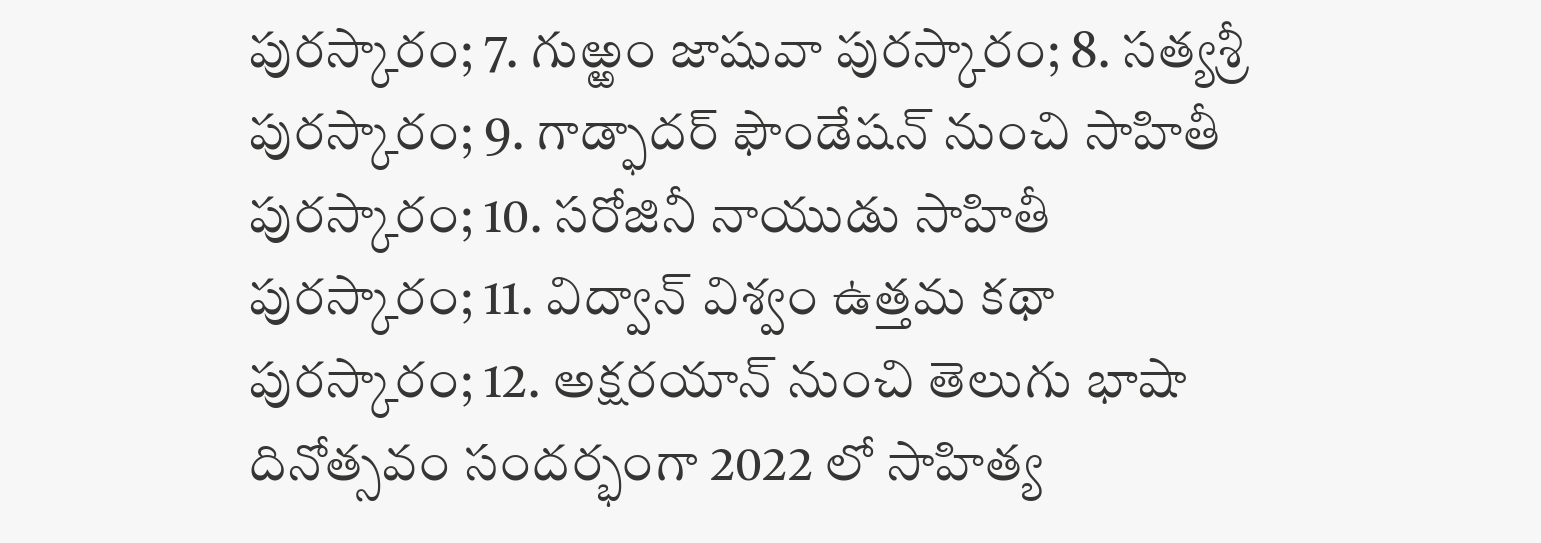పురస్కారం; 7. గుఱ్ఱం జాషువా పురస్కారం; 8. సత్యశ్రీ పురస్కారం; 9. గాడ్ఫాదర్ ఫౌండేషన్ నుంచి సాహితీ పురస్కారం; 10. సరోజినీ నాయుడు సాహితీ పురస్కారం; 11. విద్వాన్ విశ్వం ఉత్తమ కథా పురస్కారం; 12. అక్షరయాన్ నుంచి తెలుగు భాషా దినోత్సవం సందర్భంగా 2022 లో సాహిత్య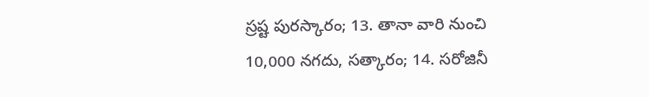స్రష్ట పురస్కారం; 13. తానా వారి నుంచి 10,000 నగదు, సత్కారం; 14. సరోజినీ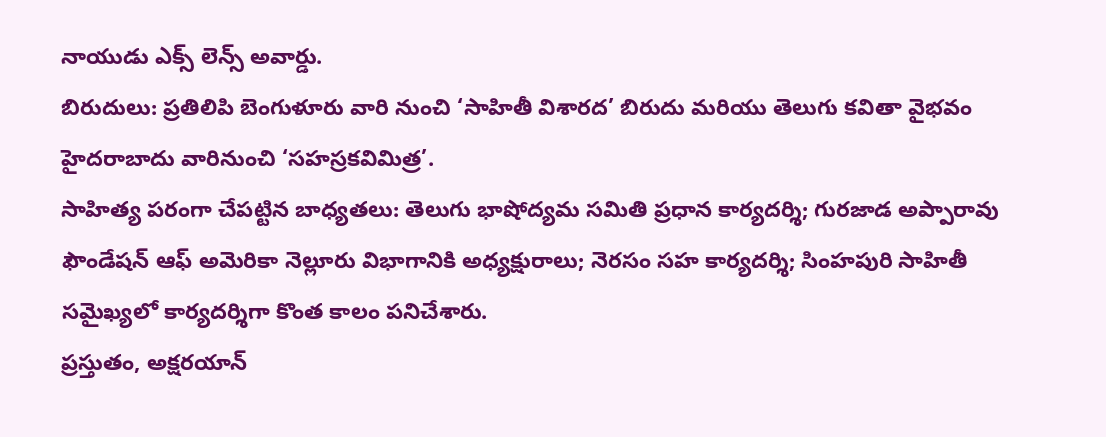నాయుడు ఎక్స్ లెన్స్ అవార్డు.
బిరుదులు: ప్రతిలిపి బెంగుళూరు వారి నుంచి ‘సాహితీ విశారద’ బిరుదు మరియు తెలుగు కవితా వైభవం హైదరాబాదు వారినుంచి ‘సహస్రకవిమిత్ర’.
సాహిత్య పరంగా చేపట్టిన బాధ్యతలు: తెలుగు భాషోద్యమ సమితి ప్రధాన కార్యదర్శి; గురజాడ అప్పారావు ఫౌండేషన్ ఆఫ్ అమెరికా నెల్లూరు విభాగానికి అధ్యక్షురాలు; నెరసం సహ కార్యదర్శి; సింహపురి సాహితీ సమైఖ్యలో కార్యదర్శిగా కొంత కాలం పనిచేశారు.
ప్రస్తుతం, అక్షరయాన్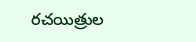రచయిత్రుల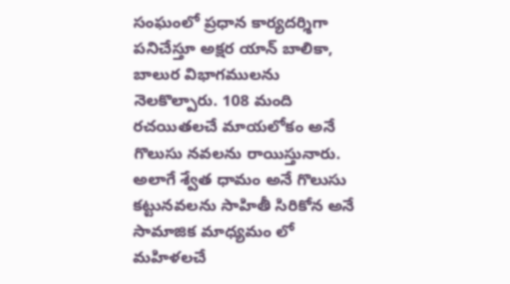సంఘంలో ప్రధాన కార్యదర్శిగా పనిచేస్తూ అక్షర యాన్ బాలికా, బాలుర విభాగములను నెలకొల్పారు. 108 మంది రచయితలచే మాయలోకం అనే గొలుసు నవలను రాయిస్తునారు. అలాగే శ్వేత ధామం అనే గొలుసు కట్టునవలను సాహితీ సిరికోన అనే సామాజిక మాధ్యమం లో మహిళలచే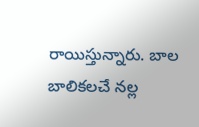రాయిస్తున్నారు. బాల బాలికలచే నల్ల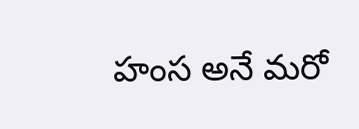హంస అనే మరో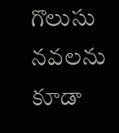గొలుసు నవలను కూడా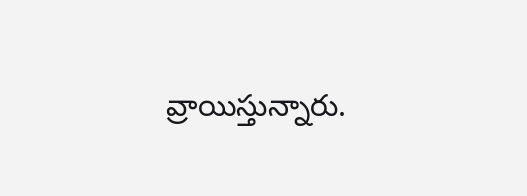వ్రాయిస్తున్నారు.